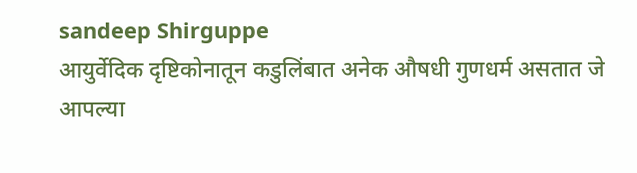sandeep Shirguppe
आयुर्वेदिक दृष्टिकोनातून कडुलिंबात अनेक औषधी गुणधर्म असतात जे आपल्या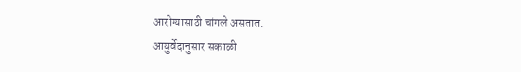आरोग्यासाठी चांगले असतात.
आयुर्वेदानुसार सकाळी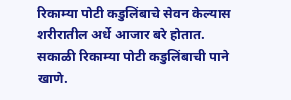रिकाम्या पोटी कडुलिंबाचे सेवन केल्यास शरीरातील अर्धे आजार बरे होतात.
सकाळी रिकाम्या पोटी कडुलिंबाची पाने खाणे.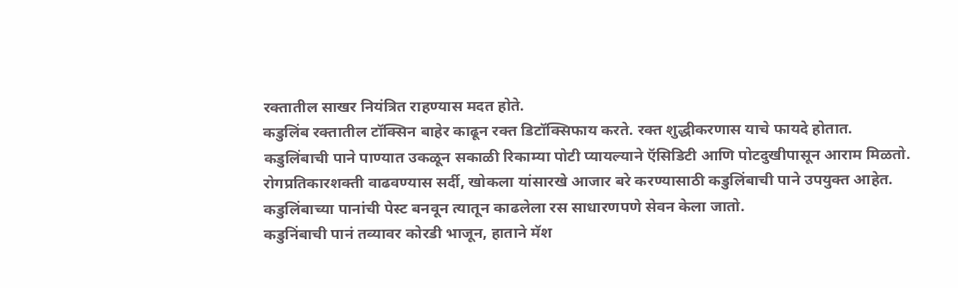रक्तातील साखर नियंत्रित राहण्यास मदत होते.
कडुलिंब रक्तातील टॉक्सिन बाहेर काढून रक्त डिटॉक्सिफाय करते. रक्त शुद्धीकरणास याचे फायदे होतात.
कडुलिंबाची पाने पाण्यात उकळून सकाळी रिकाम्या पोटी प्यायल्याने ऍसिडिटी आणि पोटदुखीपासून आराम मिळतो.
रोगप्रतिकारशक्ती वाढवण्यास सर्दी, खोकला यांसारखे आजार बरे करण्यासाठी कडुलिंबाची पाने उपयुक्त आहेत.
कडुलिंबाच्या पानांची पेस्ट बनवून त्यातून काढलेला रस साधारणपणे सेवन केला जातो.
कडुनिंबाची पानं तव्यावर कोरडी भाजून, हाताने मॅश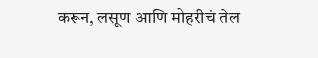करून, लसूण आणि मोहरीचं तेल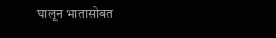घालून भातासोबत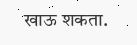खाऊ शकता.